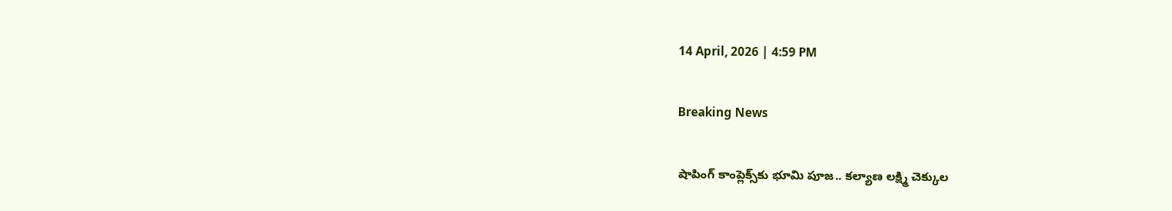14 April, 2026 | 4:59 PM

Breaking News

షాపింగ్ కాంప్లెక్స్‌కు భూమి పూజ.. కల్యాణ లక్ష్మి చెక్కుల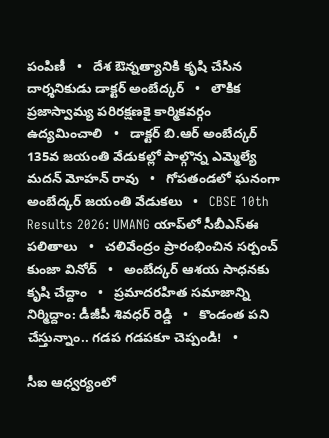పంపిణీ   •   దేశ ఔన్నత్యానికి కృషి చేసిన దార్శనికుడు డాక్టర్ అంబేద్కర్   •   లౌకిక ప్రజాస్వామ్య పరిరక్షణకై కార్మికవర్గం ఉద్యమించాలి   •   డాక్టర్ బి.ఆర్ అంబేద్కర్ 135వ జయంతి వేడుకల్లో పాల్గొన్న ఎమ్మెల్యే మదన్ మోహన్ రావు   •   గోపతండలో ఘనంగా అంబేద్కర్ జయంతి వేడుకలు   •   CBSE 10th Results 2026: UMANG యాప్‌లో సీబీఎస్ఈ పలితాలు   •   చలివేంద్రం ప్రారంభించిన సర్పంచ్ కుంజా వినోద్   •   అంబేద్కర్ ఆశయ సాధనకు కృషి చేద్దాం   •   ప్రమాదరహిత సమాజాన్ని నిర్మిద్దాం: డీజీపీ శివధర్ రెడ్డి   •   కొండంత పని చేస్తున్నాం.. గడప గడపకూ చెప్పండి!   •

సీఐ ఆధ్వర్యంలో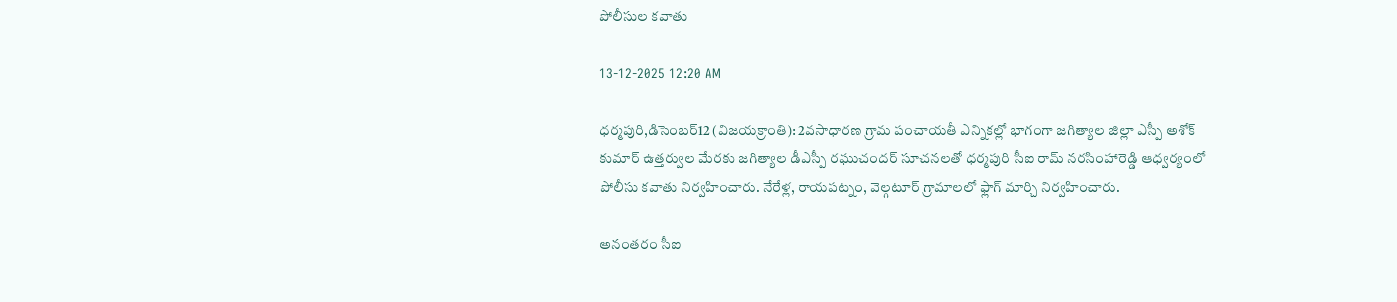పోలీసుల కవాతు

13-12-2025 12:20 AM

ధర్మపురి,డిసెంబర్12 (విజయక్రాంతి): 2వసాధారణ గ్రామ పంచాయతీ ఎన్నికల్లో భాగంగా జగిత్యాల జిల్లా ఎస్పీ అశోక్ కుమార్ ఉత్తర్వుల మేరకు జగిత్యాల డీఎస్పీ రఘుచందర్ సూచనలతో ధర్మపురి సీఐ రామ్ నరసింహారెడ్డి ఆధ్వర్యంలో పోలీసు కవాతు నిర్వహించారు. నేరేళ్ల, రాయపట్నం, వెల్గటూర్ గ్రామాలలో ఫ్లాగ్ మార్చి నిర్వహించారు.

అనంతరం సీఐ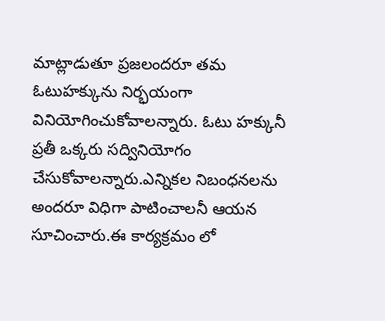మాట్లాడుతూ ప్రజలందరూ తమ ఓటుహక్కును నిర్భయంగా వినియోగించుకోవాలన్నారు. ఓటు హక్కునీ ప్రతీ ఒక్కరు సద్వినియోగం చేసుకోవాలన్నారు.ఎన్నికల నిబంధనలను అందరూ విధిగా పాటించాలనీ ఆయన సూచించారు.ఈ కార్యక్రమం లో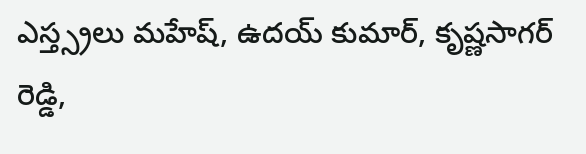ఎస్త్స్రలు మహేష్, ఉదయ్ కుమార్, కృష్ణసాగర్ రెడ్డి,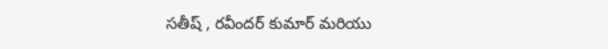సతీష్ , రవీందర్ కుమార్ మరియు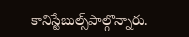కానిస్టేబుల్స్‌పాల్గొన్నారు.